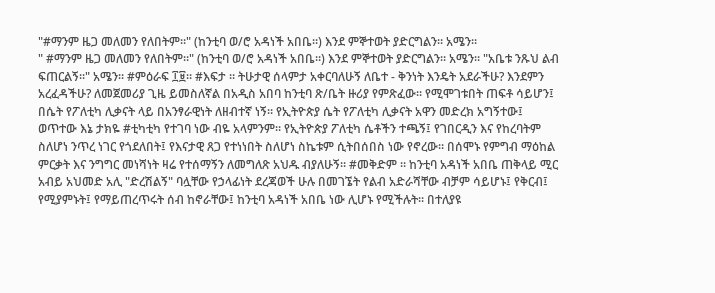"#ማንም ዜጋ መለመን የለበትም።" (ከንቲባ ወ/ሮ አዳነች አበቤ።) እንደ ምኞተወት ያድርግልን። አሜን።
" #ማንም ዜጋ መለመን የለበትም።" (ከንቲባ ወ/ሮ አዳነች አበቤ።) እንደ ምኞተወት ያድርግልን። አሜን። "አቤቱ ንጹህ ልብ ፍጠርልኝ።" አሜን። #ምዕራፍ ፲፱። #እፍታ ። ትሁታዊ ሰላምታ አቀርባለሁኝ ለቤተ - ቅንነት እንዴት አደራችሁ? እንደምን አረፈዳችሁ? ለመጀመሪያ ጊዜ ይመስለኛል በአዲስ አበባ ከንቲባ ጽ/ቤት ዙሪያ የምጽፈው። የሚሞገቱበት ጠፍቶ ሳይሆን፤ በሴት የፖለቲካ ሊቃናት ላይ በአንፃራዊነት ለዘብተኛ ነኝ። የኢትዮጵያ ሴት የፖለቲካ ሊቃናት አዋን መድረክ አግኝተው፤ ወጥተው እኔ ታክዬ #ቲካቲካ የተገባ ነው ብዬ አላምንም። የኢትዮጵያ ፖለቲካ ሴቶችን ተጫኝ፤ የገበርዲን እና የከረባትም ስለሆነ ንጥረ ነገር የጎደለበት፤ የእናታዊ ጸጋ የተነነበት ስለሆነ ስኬቱም ሲትበሰበስ ነው የኖረው። በሰሞኑ የምግብ ማዕከል ምርቃት እና ንግግር መነሻነት ዛሬ የተሰማኝን ለመግለጽ አህዱ ብያለሁኝ። #መቅድም ። ከንቲባ አዳነች አበቤ ጠቅላይ ሚር አብይ አህመድ አሊ "ድረሽልኝ" ባሏቸው የኃላፊነት ደረጃወች ሁሉ በመገኜት የልብ አድራሻቸው ብቻም ሳይሆኑ፤ የቅርብ፤ የሚያምኑት፤ የማይጠረጥሩት ሰብ ከኖራቸው፤ ከንቲባ አዳነች አበቤ ነው ሊሆኑ የሚችሉት። በተለያዩ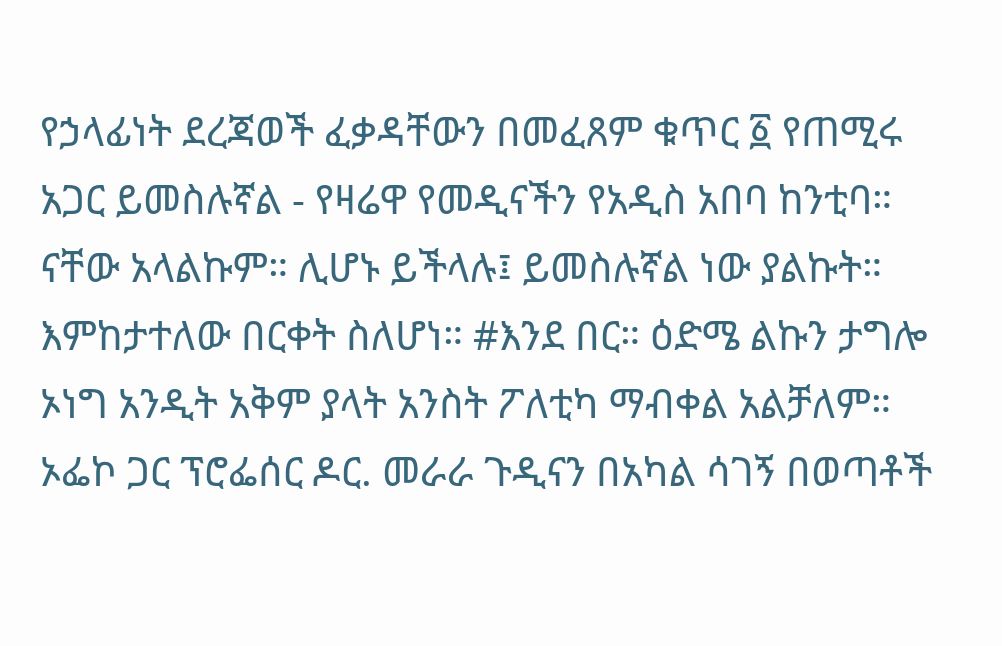የኃላፊነት ደረጃወች ፈቃዳቸውን በመፈጸም ቁጥር ፩ የጠሚሩ አጋር ይመስሉኛል - የዛሬዋ የመዲናችን የአዲስ አበባ ከንቲባ። ናቸው አላልኩም። ሊሆኑ ይችላሉ፤ ይመስሉኛል ነው ያልኩት። እምከታተለው በርቀት ስለሆነ። #እንደ በር። ዕድሜ ልኩን ታግሎ ኦነግ አንዲት አቅም ያላት አንስት ፖለቲካ ማብቀል አልቻለም። ኦፌኮ ጋር ፕሮፌሰር ዶር. መራራ ጉዲናን በአካል ሳገኝ በወጣቶች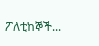ፖለቲከኞች...